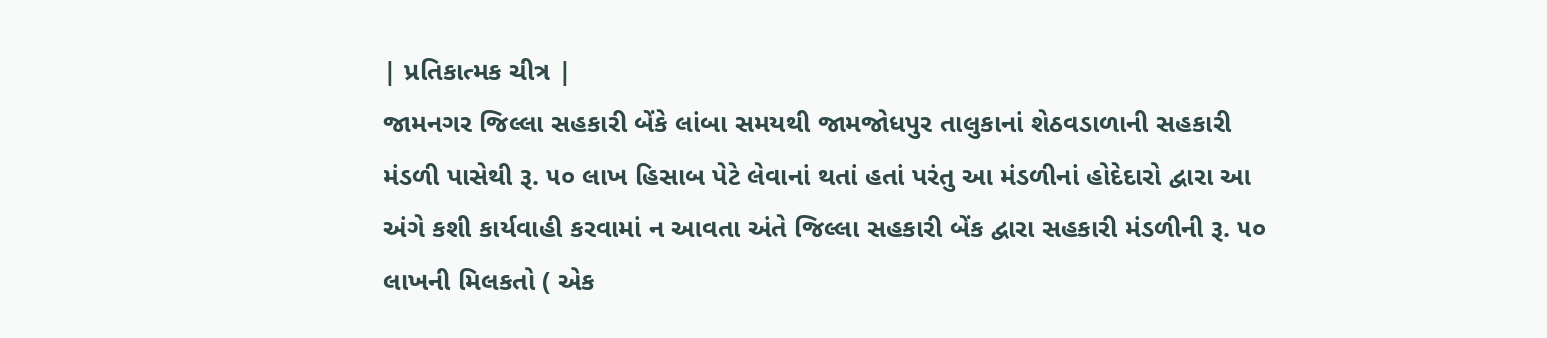| પ્રતિકાત્મક ચીત્ર |
જામનગર જિલ્લા સહકારી બેંકે લાંબા સમયથી જામજોધપુર તાલુકાનાં શેઠવડાળાની સહકારી મંડળી પાસેથી રૂ. ૫૦ લાખ હિસાબ પેટે લેવાનાં થતાં હતાં પરંતુ આ મંડળીનાં હોદેદારો દ્વારા આ અંગે કશી કાર્યવાહી કરવામાં ન આવતા અંતે જિલ્લા સહકારી બેંક દ્વારા સહકારી મંડળીની રૂ. ૫૦ લાખની મિલકતો ( એક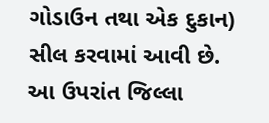ગોડાઉન તથા એક દુકાન) સીલ કરવામાં આવી છે.
આ ઉપરાંત જિલ્લા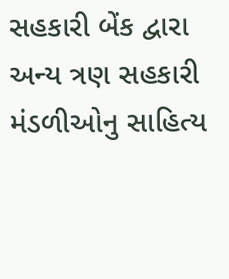સહકારી બેંક દ્વારા અન્ય ત્રણ સહકારી મંડળીઓનુ સાહિત્ય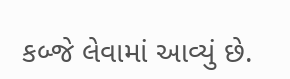કબ્જે લેવામાં આવ્યું છે.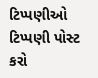ટિપ્પણીઓ
ટિપ્પણી પોસ્ટ કરો